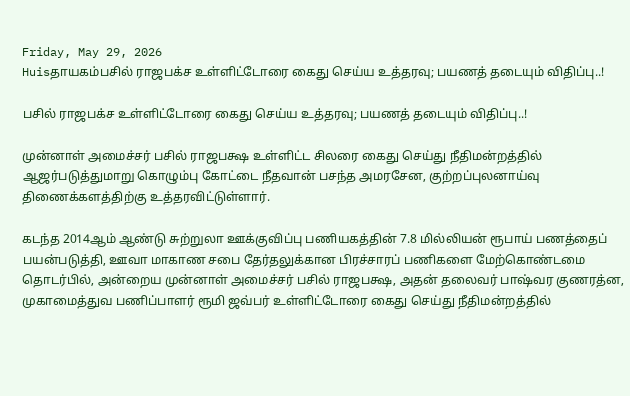Friday, May 29, 2026
Huisதாயகம்பசில் ராஜபக்ச உள்ளிட்டோரை கைது செய்ய உத்தரவு; பயணத் தடையும் விதிப்பு..!

பசில் ராஜபக்ச உள்ளிட்டோரை கைது செய்ய உத்தரவு; பயணத் தடையும் விதிப்பு..!

முன்னாள் அமைச்சர் பசில் ராஜபக்ஷ உள்ளிட்ட சிலரை கைது செய்து நீதிமன்றத்தில் ஆஜர்படுத்துமாறு கொழும்பு கோட்டை நீதவான் பசந்த அமரசேன, குற்றப்புலனாய்வு திணைக்களத்திற்கு உத்தரவிட்டுள்ளார்.

கடந்த 2014ஆம் ஆண்டு சுற்றுலா ஊக்குவிப்பு பணியகத்தின் 7.8 மில்லியன் ரூபாய் பணத்தைப் பயன்படுத்தி, ஊவா மாகாண சபை தேர்தலுக்கான பிரச்சாரப் பணிகளை மேற்கொண்டமை தொடர்பில், அன்றைய முன்னாள் அமைச்சர் பசில் ராஜபக்ஷ, அதன் தலைவர் பாஷ்வர குணரத்ன, முகாமைத்துவ பணிப்பாளர் ரூமி ஜவ்பர் உள்ளிட்டோரை கைது செய்து நீதிமன்றத்தில்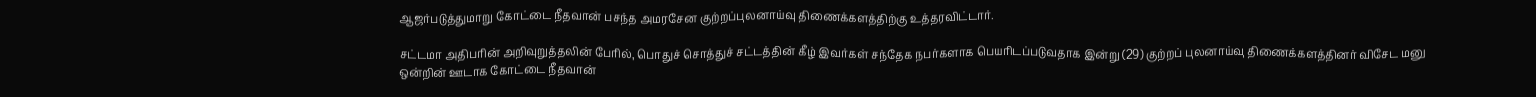ஆஜர்படுத்துமாறு கோட்டை நீதவான் பசந்த அமரசேன குற்றப்புலனாய்வு திணைக்களத்திற்கு உத்தரவிட்டார்.

சட்டமா அதிபரின் அறிவுறுத்தலின் பேரில், பொதுச் சொத்துச் சட்டத்தின் கீழ் இவர்கள் சந்தேக நபர்களாக பெயரிடப்படுவதாக இன்று (29) குற்றப் புலனாய்வு திணைக்களத்தினர் விசேட மனு ஒன்றின் ஊடாக கோட்டை நீதவான்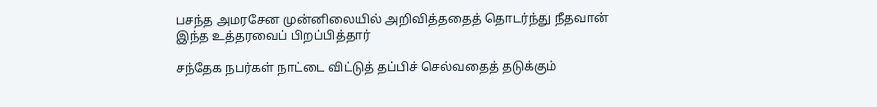பசந்த அமரசேன முன்னிலையில் அறிவித்ததைத் தொடர்ந்து நீதவான் இந்த உத்தரவைப் பிறப்பித்தார்

சந்தேக நபர்கள் நாட்டை விட்டுத் தப்பிச் செல்வதைத் தடுக்கும்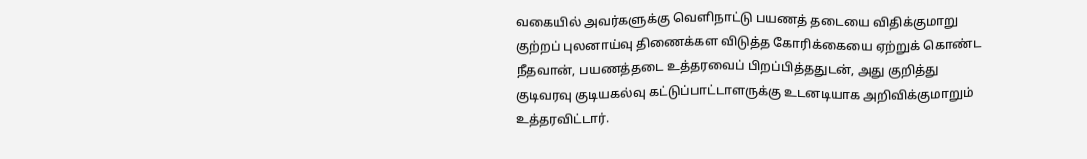வகையில் அவர்களுக்கு வெளிநாட்டு பயணத் தடையை விதிக்குமாறு குற்றப் புலனாய்வு திணைக்கள விடுத்த கோரிக்கையை ஏற்றுக் கொண்ட நீதவான், பயணத்தடை உத்தரவைப் பிறப்பித்ததுடன், அது குறித்து குடிவரவு குடியகல்வு கட்டுப்பாட்டாளருக்கு உடனடியாக அறிவிக்குமாறும் உத்தரவிட்டார்.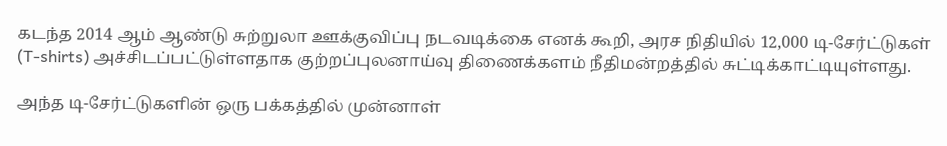கடந்த 2014 ஆம் ஆண்டு சுற்றுலா ஊக்குவிப்பு நடவடிக்கை எனக் கூறி, அரச நிதியில் 12,000 டி-சேர்ட்டுகள் (T-shirts) அச்சிடப்பட்டுள்ளதாக குற்றப்புலனாய்வு திணைக்களம் நீதிமன்றத்தில் சுட்டிக்காட்டியுள்ளது.

அந்த டி-சேர்ட்டுகளின் ஒரு பக்கத்தில் முன்னாள்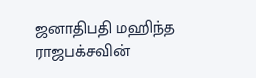ஜனாதிபதி மஹிந்த ராஜபக்சவின்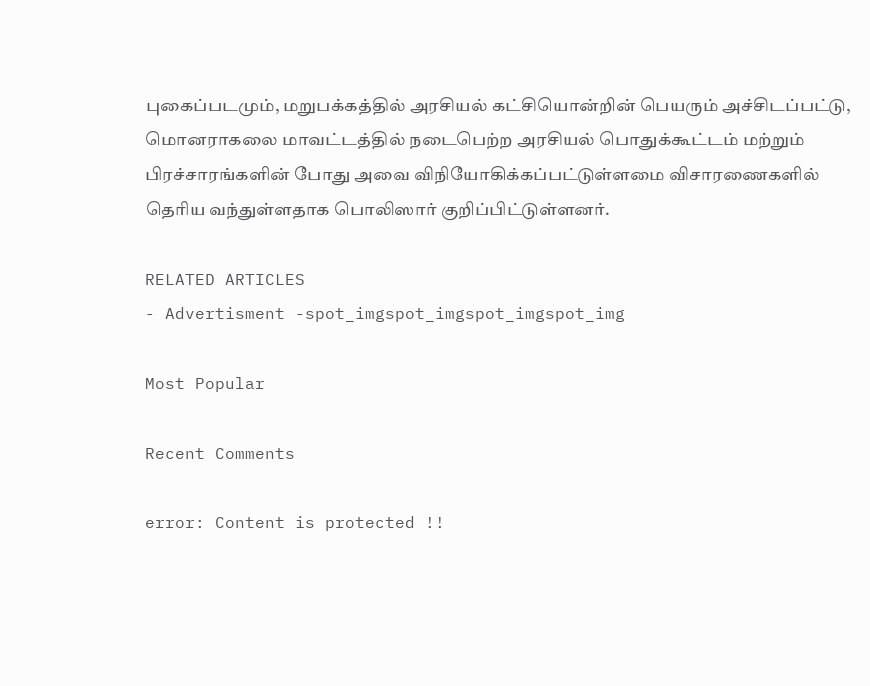புகைப்படமும், மறுபக்கத்தில் அரசியல் கட்சியொன்றின் பெயரும் அச்சிடப்பட்டு, மொனராகலை மாவட்டத்தில் நடைபெற்ற அரசியல் பொதுக்கூட்டம் மற்றும் பிரச்சாரங்களின் போது அவை விநியோகிக்கப்பட்டுள்ளமை விசாரணைகளில் தெரிய வந்துள்ளதாக பொலிஸார் குறிப்பிட்டுள்ளனர்.

RELATED ARTICLES
- Advertisment -spot_imgspot_imgspot_imgspot_img

Most Popular

Recent Comments

error: Content is protected !!